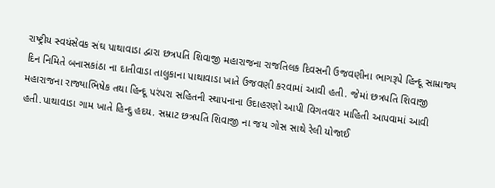રાષ્ટ્રીય સ્વયંસેવક સંઘ પાથાવાડા દ્વારા છત્રપતિ શિવાજી મહારાજના રાજતિલક દિવસની ઉજવણીના ભાગરૂપે હિન્દૂ સામ્રાજ્ય દિન નિમિતે બનાસકાંઠા ના દાતીવાડા તાલુકાના પાથાવાડા ખાતે ઉજવણી કરવામાં આવી હતી. જેમાં છત્રપતિ શિવાજી મહારાજના રાજ્યાભિષેક તથા હિન્દૂ પરંપરા સહિતની સ્થાપનાના ઉદાહરણો આપી વિગતવાર માહિતી આપવામાં આવી હતી.પાથાવાડા ગામ ખાતે હિન્દુ હદય. સમ્રાટ છત્રપતિ શિવાજી ના જય ગોસ સાથે રેલી યોજાઈ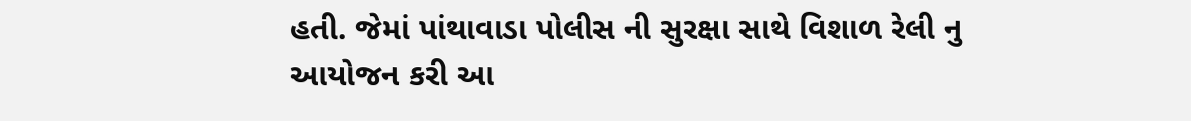હતી. જેમાં પાંથાવાડા પોલીસ ની સુરક્ષા સાથે વિશાળ રેલી નુ આયોજન કરી આ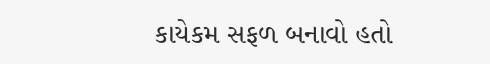કાયેકમ સફળ બનાવો હતો